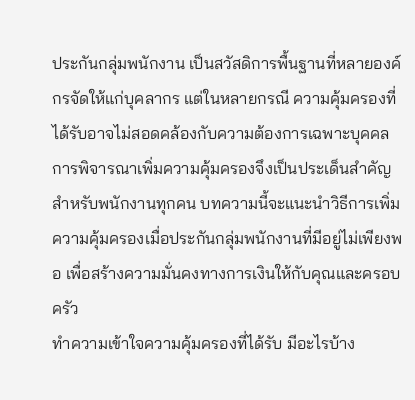ประกันกลุ่มพนักงาน เป็นสวัสดิการพื้นฐานที่หลายองค์กรจัดให้แก่บุคลากร แต่ในหลายกรณี ความคุ้มครองที่ได้รับอาจไม่สอดคล้องกับความต้องการเฉพาะบุคคล การพิจารณาเพิ่มความคุ้มครองจึงเป็นประเด็นสำคัญสำหรับพนักงานทุกคน บทความนี้จะแนะนำวิธีการเพิ่มความคุ้มครองเมื่อประกันกลุ่มพนักงานที่มีอยู่ไม่เพียงพอ เพื่อสร้างความมั่นคงทางการเงินให้กับคุณและครอบครัว
ทำความเข้าใจความคุ้มครองที่ได้รับ มีอะไรบ้าง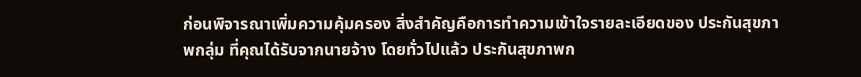ก่อนพิจารณาเพิ่มความคุ้มครอง สิ่งสำคัญคือการทำความเข้าใจรายละเอียดของ ประกันสุขภาพกลุ่ม ที่คุณได้รับจากนายจ้าง โดยทั่วไปแล้ว ประกันสุขภาพก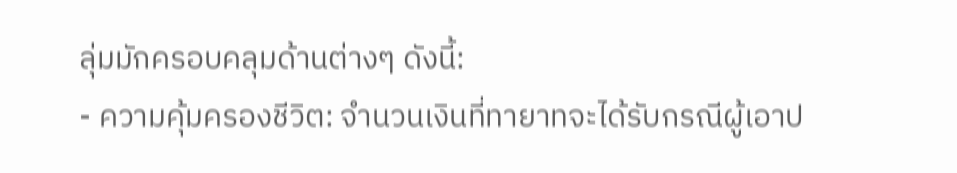ลุ่มมักครอบคลุมด้านต่างๆ ดังนี้:
- ความคุ้มครองชีวิต: จำนวนเงินที่ทายาทจะได้รับกรณีผู้เอาป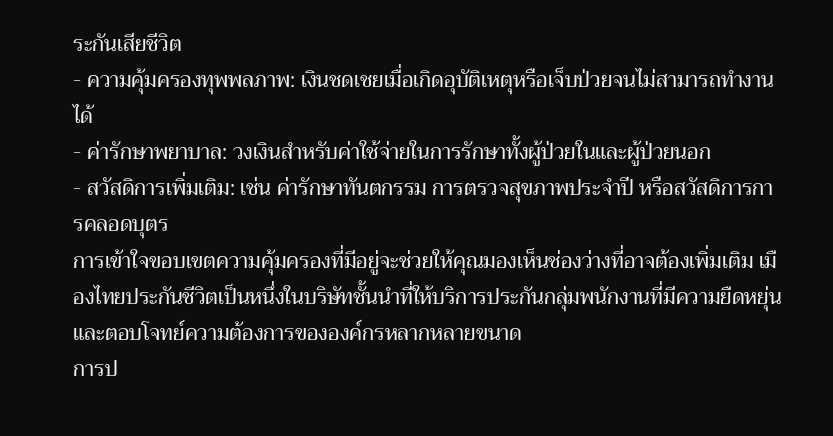ระกันเสียชีวิต
- ความคุ้มครองทุพพลภาพ: เงินชดเชยเมื่อเกิดอุบัติเหตุหรือเจ็บป่วยจนไม่สามารถทำงานได้
- ค่ารักษาพยาบาล: วงเงินสำหรับค่าใช้จ่ายในการรักษาทั้งผู้ป่วยในและผู้ป่วยนอก
- สวัสดิการเพิ่มเติม: เช่น ค่ารักษาทันตกรรม การตรวจสุขภาพประจำปี หรือสวัสดิการการคลอดบุตร
การเข้าใจขอบเขตความคุ้มครองที่มีอยู่จะช่วยให้คุณมองเห็นช่องว่างที่อาจต้องเพิ่มเติม เมืองไทยประกันชีวิตเป็นหนึ่งในบริษัทชั้นนำที่ให้บริการประกันกลุ่มพนักงานที่มีความยืดหยุ่นและตอบโจทย์ความต้องการขององค์กรหลากหลายขนาด
การป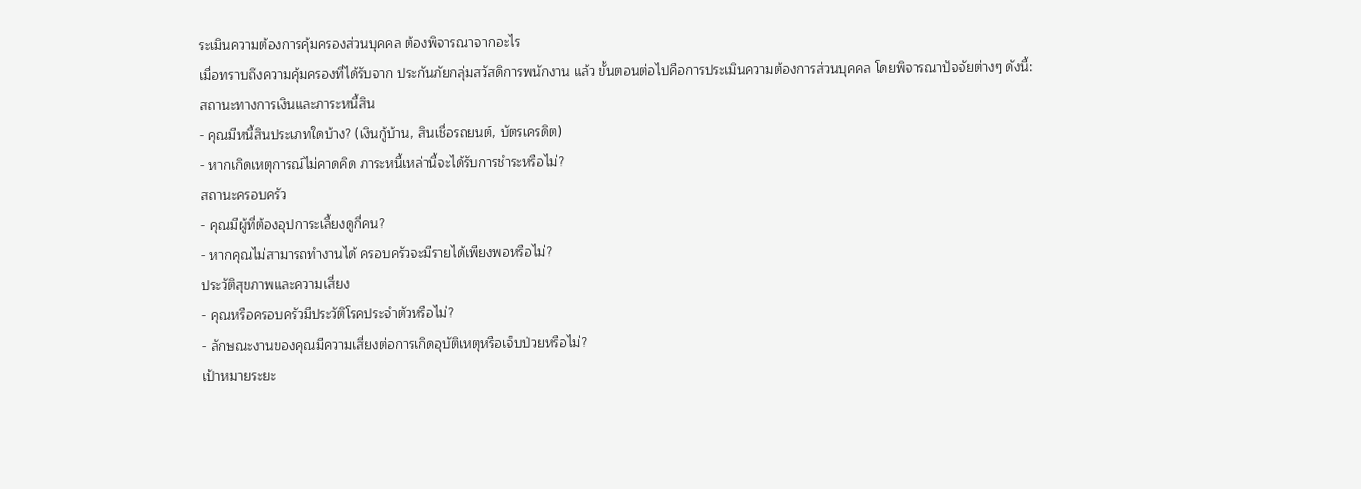ระเมินความต้องการคุ้มครองส่วนบุคคล ต้องพิจารณาจากอะไร
เมื่อทราบถึงความคุ้มครองที่ได้รับจาก ประกันภัยกลุ่มสวัสดิการพนักงาน แล้ว ขั้นตอนต่อไปคือการประเมินความต้องการส่วนบุคคล โดยพิจารณาปัจจัยต่างๆ ดังนี้:
สถานะทางการเงินและภาระหนี้สิน
- คุณมีหนี้สินประเภทใดบ้าง? (เงินกู้บ้าน, สินเชื่อรถยนต์, บัตรเครดิต)
- หากเกิดเหตุการณ์ไม่คาดคิด ภาระหนี้เหล่านี้จะได้รับการชำระหรือไม่?
สถานะครอบครัว
- คุณมีผู้ที่ต้องอุปการะเลี้ยงดูกี่คน?
- หากคุณไม่สามารถทำงานได้ ครอบครัวจะมีรายได้เพียงพอหรือไม่?
ประวัติสุขภาพและความเสี่ยง
- คุณหรือครอบครัวมีประวัติโรคประจำตัวหรือไม่?
- ลักษณะงานของคุณมีความเสี่ยงต่อการเกิดอุบัติเหตุหรือเจ็บป่วยหรือไม่?
เป้าหมายระยะ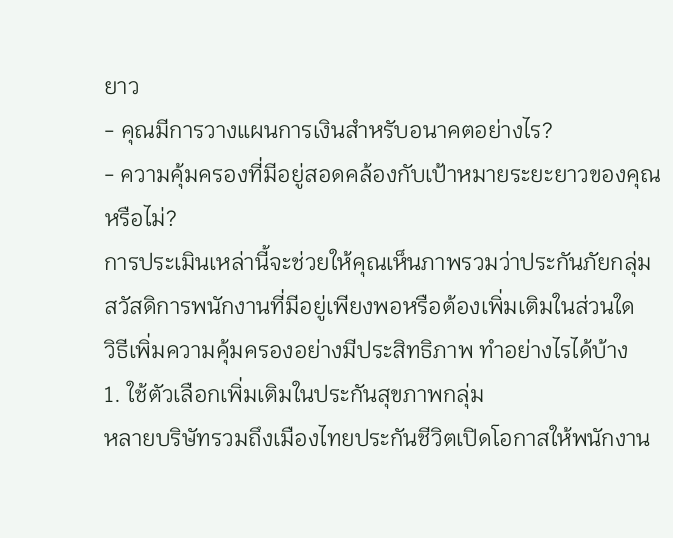ยาว
- คุณมีการวางแผนการเงินสำหรับอนาคตอย่างไร?
- ความคุ้มครองที่มีอยู่สอดคล้องกับเป้าหมายระยะยาวของคุณหรือไม่?
การประเมินเหล่านี้จะช่วยให้คุณเห็นภาพรวมว่าประกันภัยกลุ่มสวัสดิการพนักงานที่มีอยู่เพียงพอหรือต้องเพิ่มเติมในส่วนใด
วิธีเพิ่มความคุ้มครองอย่างมีประสิทธิภาพ ทำอย่างไรได้บ้าง
1. ใช้ตัวเลือกเพิ่มเติมในประกันสุขภาพกลุ่ม
หลายบริษัทรวมถึงเมืองไทยประกันชีวิตเปิดโอกาสให้พนักงาน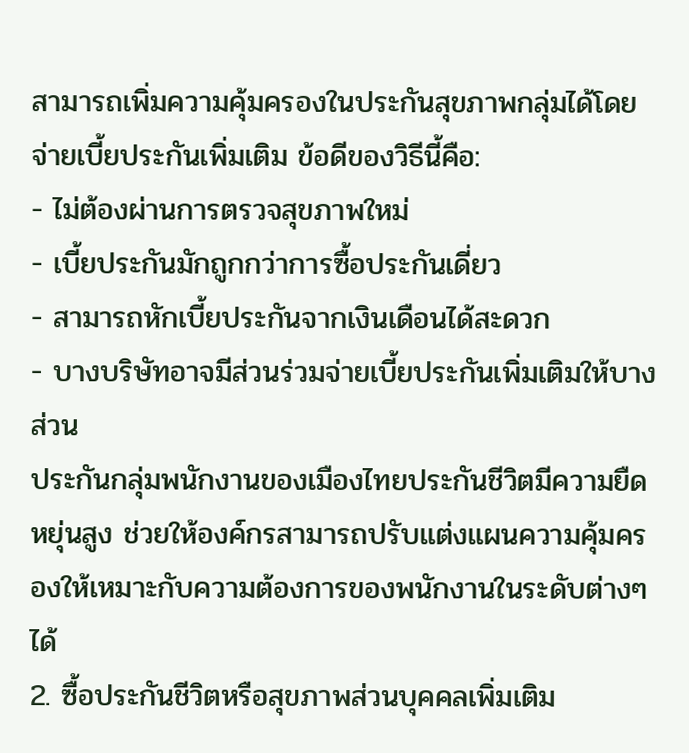สามารถเพิ่มความคุ้มครองในประกันสุขภาพกลุ่มได้โดยจ่ายเบี้ยประกันเพิ่มเติม ข้อดีของวิธีนี้คือ:
- ไม่ต้องผ่านการตรวจสุขภาพใหม่
- เบี้ยประกันมักถูกกว่าการซื้อประกันเดี่ยว
- สามารถหักเบี้ยประกันจากเงินเดือนได้สะดวก
- บางบริษัทอาจมีส่วนร่วมจ่ายเบี้ยประกันเพิ่มเติมให้บางส่วน
ประกันกลุ่มพนักงานของเมืองไทยประกันชีวิตมีความยืดหยุ่นสูง ช่วยให้องค์กรสามารถปรับแต่งแผนความคุ้มครองให้เหมาะกับความต้องการของพนักงานในระดับต่างๆ ได้
2. ซื้อประกันชีวิตหรือสุขภาพส่วนบุคคลเพิ่มเติม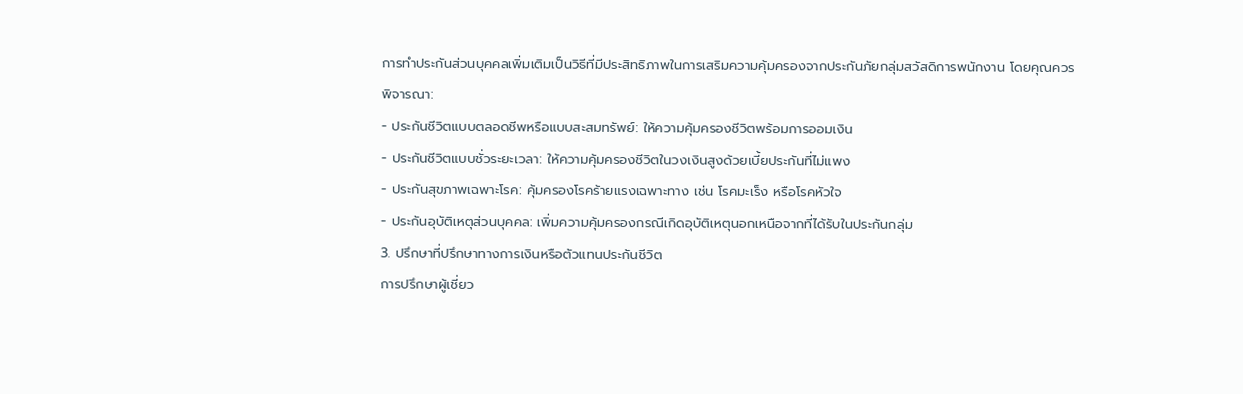การทำประกันส่วนบุคคลเพิ่มเติมเป็นวิธีที่มีประสิทธิภาพในการเสริมความคุ้มครองจากประกันภัยกลุ่มสวัสดิการพนักงาน โดยคุณควรพิจารณา:
- ประกันชีวิตแบบตลอดชีพหรือแบบสะสมทรัพย์: ให้ความคุ้มครองชีวิตพร้อมการออมเงิน
- ประกันชีวิตแบบชั่วระยะเวลา: ให้ความคุ้มครองชีวิตในวงเงินสูงด้วยเบี้ยประกันที่ไม่แพง
- ประกันสุขภาพเฉพาะโรค: คุ้มครองโรคร้ายแรงเฉพาะทาง เช่น โรคมะเร็ง หรือโรคหัวใจ
- ประกันอุบัติเหตุส่วนบุคคล: เพิ่มความคุ้มครองกรณีเกิดอุบัติเหตุนอกเหนือจากที่ได้รับในประกันกลุ่ม
3. ปรึกษาที่ปรึกษาทางการเงินหรือตัวแทนประกันชีวิต
การปรึกษาผู้เชี่ยว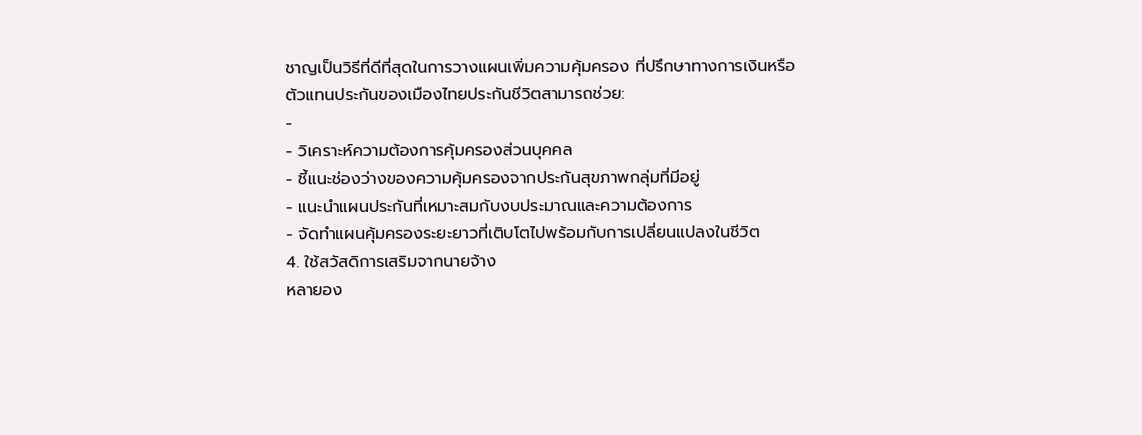ชาญเป็นวิธีที่ดีที่สุดในการวางแผนเพิ่มความคุ้มครอง ที่ปรึกษาทางการเงินหรือตัวแทนประกันของเมืองไทยประกันชีวิตสามารถช่วย:
-
- วิเคราะห์ความต้องการคุ้มครองส่วนบุคคล
- ชี้แนะช่องว่างของความคุ้มครองจากประกันสุขภาพกลุ่มที่มีอยู่
- แนะนำแผนประกันที่เหมาะสมกับงบประมาณและความต้องการ
- จัดทำแผนคุ้มครองระยะยาวที่เติบโตไปพร้อมกับการเปลี่ยนแปลงในชีวิต
4. ใช้สวัสดิการเสริมจากนายจ้าง
หลายอง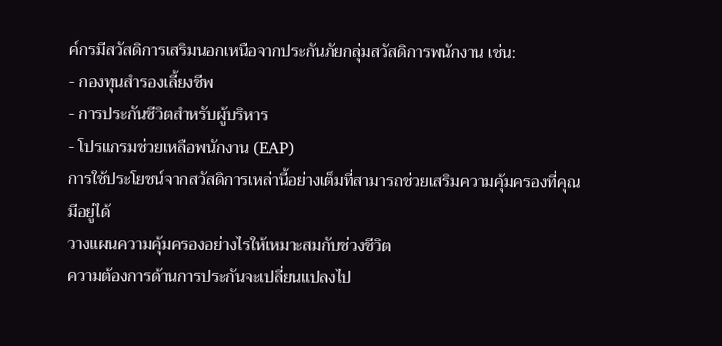ค์กรมีสวัสดิการเสริมนอกเหนือจากประกันภัยกลุ่มสวัสดิการพนักงาน เช่น:
- กองทุนสำรองเลี้ยงชีพ
- การประกันชีวิตสำหรับผู้บริหาร
- โปรแกรมช่วยเหลือพนักงาน (EAP)
การใช้ประโยชน์จากสวัสดิการเหล่านี้อย่างเต็มที่สามารถช่วยเสริมความคุ้มครองที่คุณมีอยู่ได้
วางแผนความคุ้มครองอย่างไรให้เหมาะสมกับช่วงชีวิต
ความต้องการด้านการประกันจะเปลี่ยนแปลงไป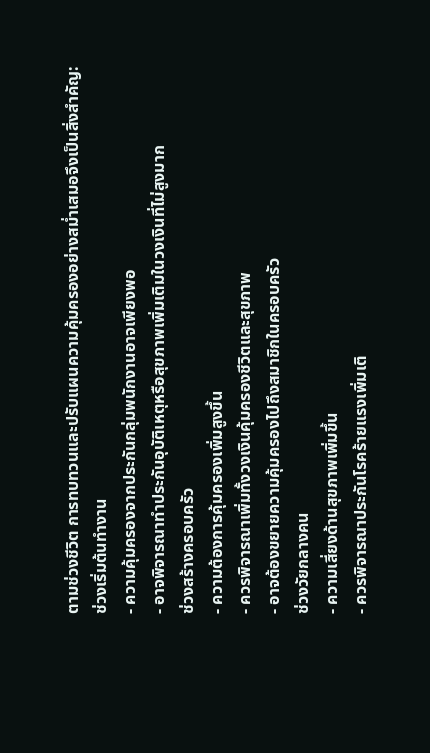ตามช่วงชีวิต การทบทวนและปรับแผนความคุ้มครองอย่างสม่ำเสมอจึงเป็นสิ่งสำคัญ:
ช่วงเริ่มต้นทำงาน
- ความคุ้มครองจากประกันกลุ่มพนักงานอาจเพียงพอ
- อาจพิจารณาทำประกันอุบัติเหตุหรือสุขภาพเพิ่มเติมในวงเงินที่ไม่สูงมาก
ช่วงสร้างครอบครัว
- ความต้องการคุ้มครองเพิ่มสูงขึ้น
- ควรพิจารณาเพิ่มทั้งวงเงินคุ้มครองชีวิตและสุขภาพ
- อาจต้องขยายความคุ้มครองไปถึงสมาชิกในครอบครัว
ช่วงวัยกลางคน
- ความเสี่ยงด้านสุขภาพเพิ่มขึ้น
- ควรพิจารณาประกันโรคร้ายแรงเพิ่มเติ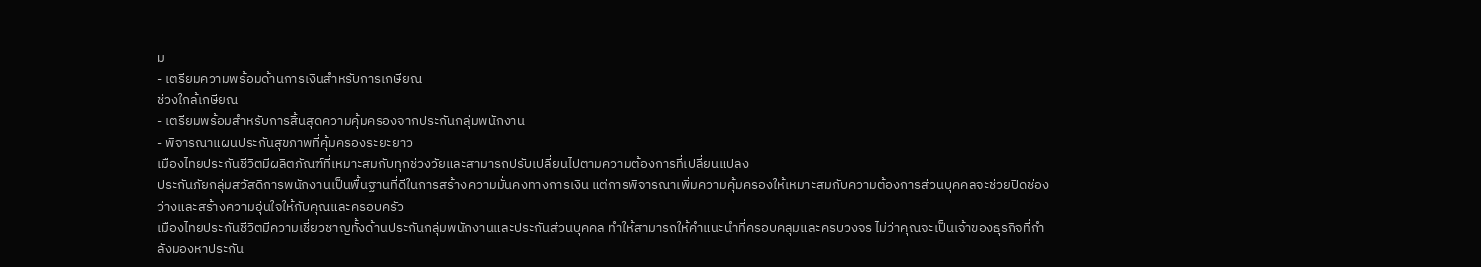ม
- เตรียมความพร้อมด้านการเงินสำหรับการเกษียณ
ช่วงใกล้เกษียณ
- เตรียมพร้อมสำหรับการสิ้นสุดความคุ้มครองจากประกันกลุ่มพนักงาน
- พิจารณาแผนประกันสุขภาพที่คุ้มครองระยะยาว
เมืองไทยประกันชีวิตมีผลิตภัณฑ์ที่เหมาะสมกับทุกช่วงวัยและสามารถปรับเปลี่ยนไปตามความต้องการที่เปลี่ยนแปลง
ประกันภัยกลุ่มสวัสดิการพนักงานเป็นพื้นฐานที่ดีในการสร้างความมั่นคงทางการเงิน แต่การพิจารณาเพิ่มความคุ้มครองให้เหมาะสมกับความต้องการส่วนบุคคลจะช่วยปิดช่องว่างและสร้างความอุ่นใจให้กับคุณและครอบครัว
เมืองไทยประกันชีวิตมีความเชี่ยวชาญทั้งด้านประกันกลุ่มพนักงานและประกันส่วนบุคคล ทำให้สามารถให้คำแนะนำที่ครอบคลุมและครบวงจร ไม่ว่าคุณจะเป็นเจ้าของธุรกิจที่กำลังมองหาประกัน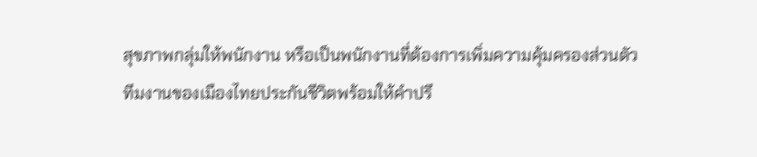สุขภาพกลุ่มให้พนักงาน หรือเป็นพนักงานที่ต้องการเพิ่มความคุ้มครองส่วนตัว ทีมงานของเมืองไทยประกันชีวิตพร้อมให้คำปรึ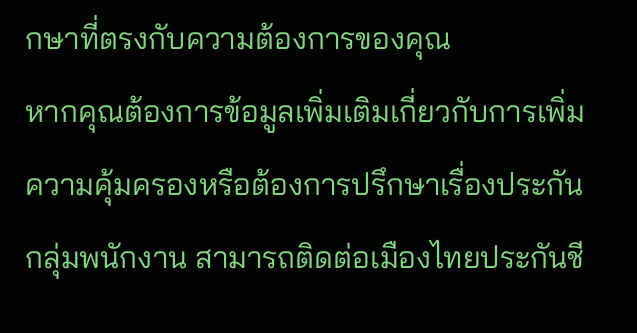กษาที่ตรงกับความต้องการของคุณ
หากคุณต้องการข้อมูลเพิ่มเติมเกี่ยวกับการเพิ่มความคุ้มครองหรือต้องการปรึกษาเรื่องประกันกลุ่มพนักงาน สามารถติดต่อเมืองไทยประกันชี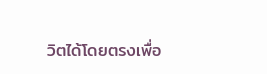วิตได้โดยตรงเพื่อ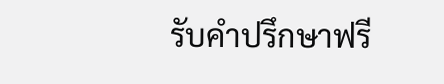รับคำปรึกษาฟรี